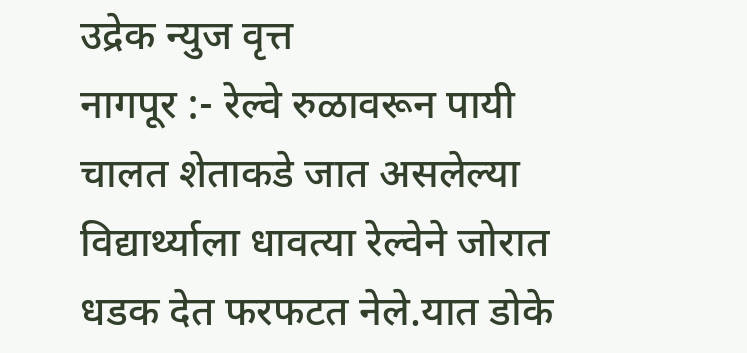उद्रेक न्युज वृत्त
नागपूर :- रेल्वे रुळावरून पायी चालत शेताकडे जात असलेल्या विद्यार्थ्याला धावत्या रेल्वेने जोरात धडक देत फरफटत नेले.यात डोके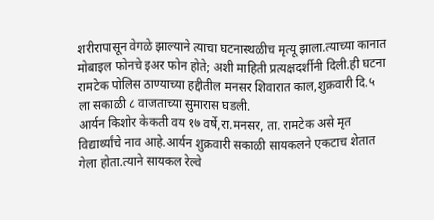शरीरापासून वेगळे झाल्याने त्याचा घटनास्थळीच मृत्यू झाला.त्याच्या कानात मोबाइल फोनचे इअर फोन होते; अशी माहिती प्रत्यक्षदर्शीनी दिली.ही घटना रामटेक पोलिस ठाण्याच्या हद्दीतील मनसर शिवारात काल,शुक्रवारी दि.५ ला सकाळी ८ वाजताच्या सुमारास घडली.
आर्यन किशोर केकती वय १७ वर्षे,रा.मनसर, ता. रामटेक असे मृत विद्यार्थ्यांचे नाव आहे.आर्यन शुक्रवारी सकाळी सायकलने एकटाच शेतात गेला होता.त्याने सायकल रेल्वे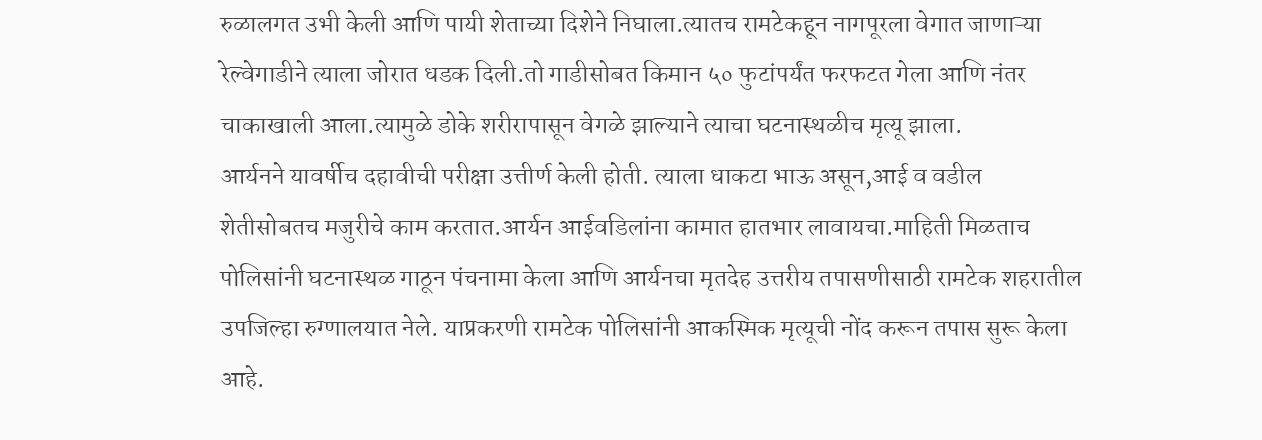रुळालगत उभी केली आणि पायी शेताच्या दिशेने निघाला.त्यातच रामटेकहून नागपूरला वेगात जाणाऱ्या रेल्वेगाडीने त्याला जोरात धडक दिली.तो गाडीसोबत किमान ५० फुटांपर्यंत फरफटत गेला आणि नंतर चाकाखाली आला.त्यामुळे डोके शरीरापासून वेगळे झाल्याने त्याचा घटनास्थळीच मृत्यू झाला.
आर्यनने यावर्षीच दहावीची परीक्षा उत्तीर्ण केली होती. त्याला धाकटा भाऊ असून,आई व वडील शेतीसोबतच मजुरीचे काम करतात.आर्यन आईवडिलांना कामात हातभार लावायचा.माहिती मिळताच पोलिसांनी घटनास्थळ गाठून पंचनामा केला आणि आर्यनचा मृतदेह उत्तरीय तपासणीसाठी रामटेक शहरातील उपजिल्हा रुग्णालयात नेले. याप्रकरणी रामटेक पोलिसांनी आकस्मिक मृत्यूची नोंद करून तपास सुरू केला आहे.